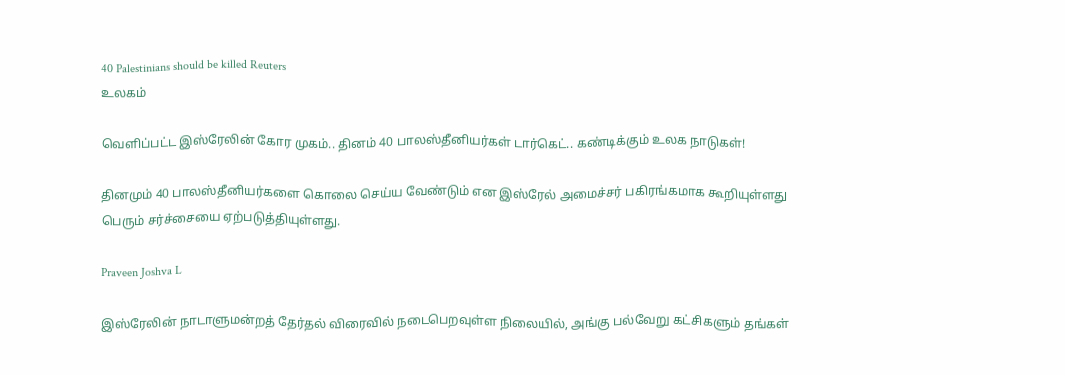40 Palestinians should be killed Reuters
உலகம்

வெளிப்பட்ட இஸ்ரேலின் கோர முகம்.. தினம் 40 பாலஸ்தீனியர்கள் டார்கெட்.. கண்டிக்கும் உலக நாடுகள்!

தினமும் 40 பாலஸ்தீனியர்களை கொலை செய்ய வேண்டும் என இஸ்ரேல் அமைச்சர் பகிரங்கமாக கூறியுள்ளது பெரும் சர்ச்சையை ஏற்படுத்தியுள்ளது.

Praveen Joshva L

இஸ்ரேலின் நாடாளுமன்றத் தேர்தல் விரைவில் நடைபெறவுள்ள நிலையில், அங்கு பல்வேறு கட்சிகளும் தங்கள்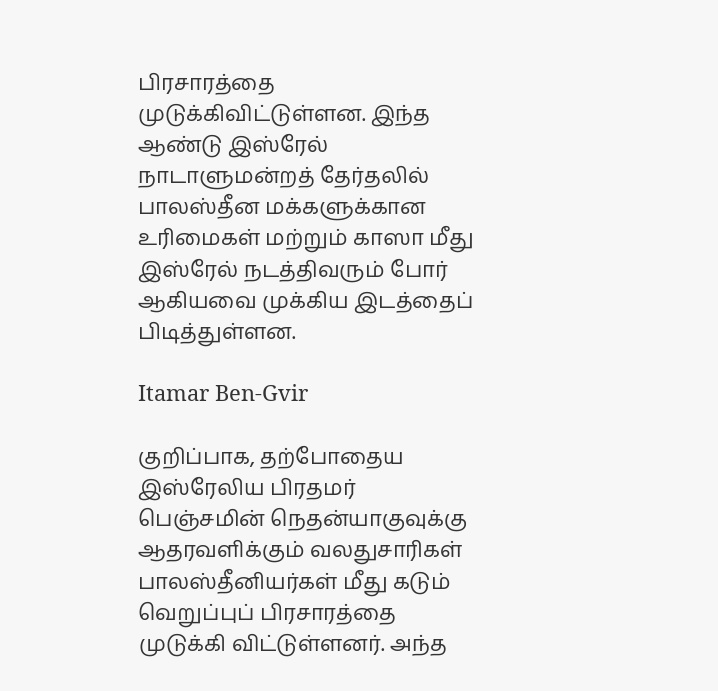பிரசாரத்தை முடுக்கிவிட்டுள்ளன. இந்த ஆண்டு இஸ்ரேல் நாடாளுமன்றத் தேர்தலில் பாலஸ்தீன மக்களுக்கான உரிமைகள் மற்றும் காஸா மீது இஸ்ரேல் நடத்திவரும் போர் ஆகியவை முக்கிய இடத்தைப் பிடித்துள்ளன.

Itamar Ben-Gvir

குறிப்பாக, தற்போதைய இஸ்ரேலிய பிரதமர் பெஞ்சமின் நெதன்யாகுவுக்கு ஆதரவளிக்கும் வலதுசாரிகள் பாலஸ்தீனியர்கள் மீது கடும் வெறுப்புப் பிரசாரத்தை முடுக்கி விட்டுள்ளனர். அந்த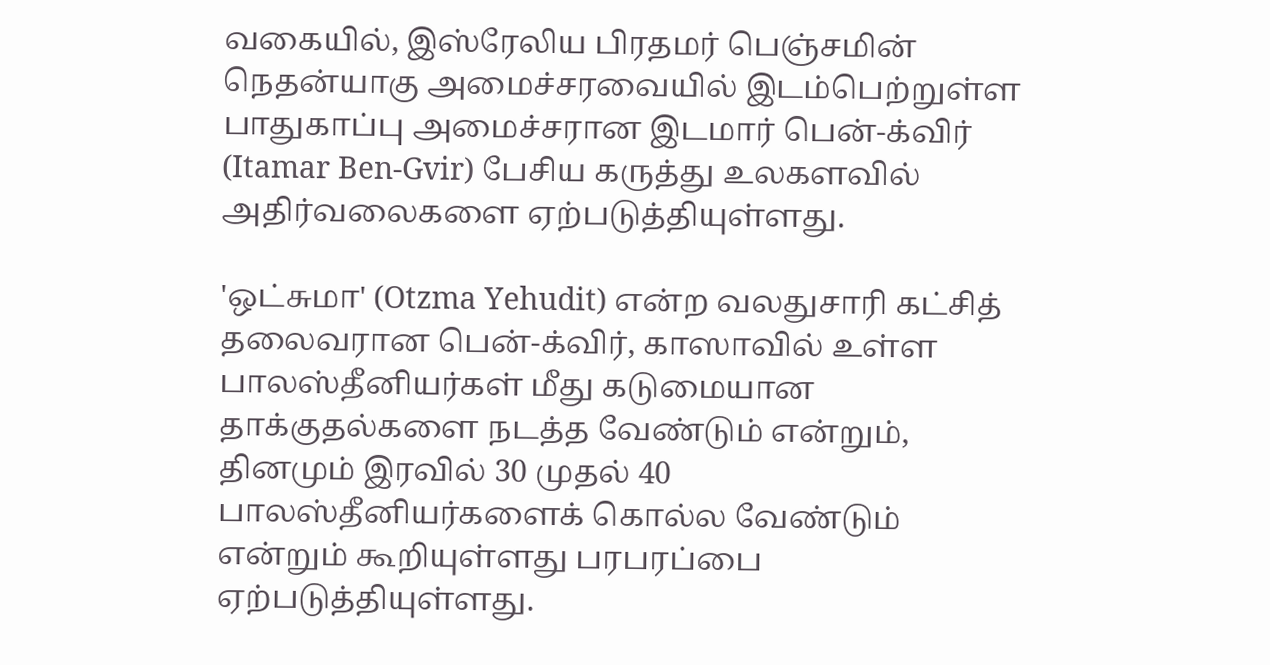வகையில், இஸ்ரேலிய பிரதமர் பெஞ்சமின் நெதன்யாகு அமைச்சரவையில் இடம்பெற்றுள்ள பாதுகாப்பு அமைச்சரான இடமார் பென்-க்விர் (Itamar Ben-Gvir) பேசிய கருத்து உலகளவில் அதிர்வலைகளை ஏற்படுத்தியுள்ளது.

'ஒட்சுமா' (Otzma Yehudit) என்ற வலதுசாரி கட்சித் தலைவரான பென்-க்விர், காஸாவில் உள்ள பாலஸ்தீனியர்கள் மீது கடுமையான தாக்குதல்களை நடத்த வேண்டும் என்றும், தினமும் இரவில் 30 முதல் 40 பாலஸ்தீனியர்களைக் கொல்ல வேண்டும் என்றும் கூறியுள்ளது பரபரப்பை ஏற்படுத்தியுள்ளது.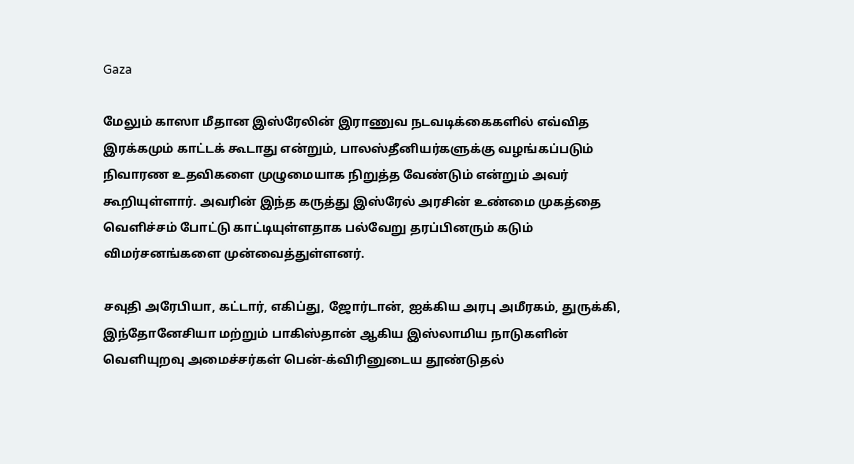Gaza

மேலும் காஸா மீதான இஸ்ரேலின் இராணுவ நடவடிக்கைகளில் எவ்வித இரக்கமும் காட்டக் கூடாது என்றும், பாலஸ்தீனியர்களுக்கு வழங்கப்படும் நிவாரண உதவிகளை முழுமையாக நிறுத்த வேண்டும் என்றும் அவர் கூறியுள்ளார். அவரின் இந்த கருத்து இஸ்ரேல் அரசின் உண்மை முகத்தை வெளிச்சம் போட்டு காட்டியுள்ளதாக பல்வேறு தரப்பினரும் கடும் விமர்சனங்களை முன்வைத்துள்ளனர்.

சவுதி அரேபியா, கட்டார், எகிப்து, ஜோர்டான், ஐக்கிய அரபு அமீரகம், துருக்கி, இந்தோனேசியா மற்றும் பாகிஸ்தான் ஆகிய இஸ்லாமிய நாடுகளின் வெளியுறவு அமைச்சர்கள் பென்-க்விரினுடைய தூண்டுதல்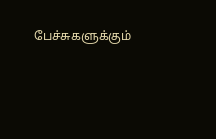பேச்சுகளுக்கும்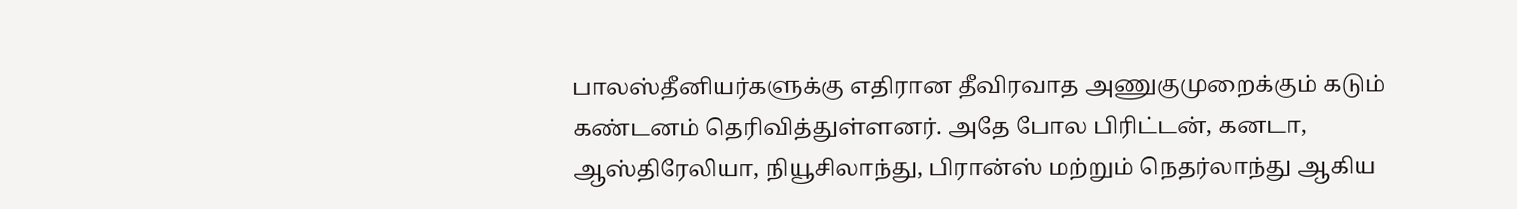பாலஸ்தீனியர்களுக்கு எதிரான தீவிரவாத அணுகுமுறைக்கும் கடும் கண்டனம் தெரிவித்துள்ளனர். அதே போல பிரிட்டன், கனடா, ஆஸ்திரேலியா, நியூசிலாந்து, பிரான்ஸ் மற்றும் நெதர்லாந்து ஆகிய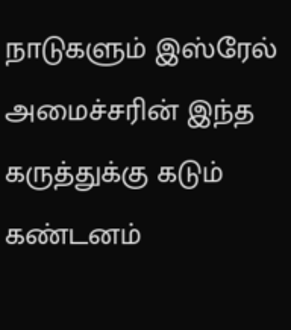நாடுகளும் இஸ்ரேல் அமைச்சரின் இந்த கருத்துக்கு கடும் கண்டனம்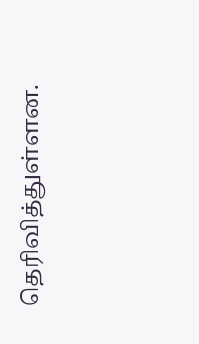தெரிவித்துள்ளன.